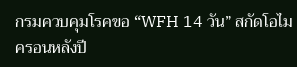กรมควบคุมโรคขอ “WFH 14 วัน” สกัดโอไมครอนหลังปี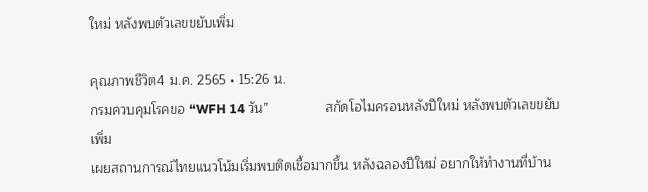ใหม่ หลังพบตัวเลขขยับเพิ่ม

คุณภาพชีวิต4 ม.ค. 2565 • 15:26 น.
กรมควบคุมโรคขอ “WFH 14 วัน”               สกัดโอไมครอนหลังปีใหม่ หลังพบตัวเลขขยับเพิ่ม
เผยสถานการณ์ไทยแนวโน้มเริ่มพบติดเชื้อมากขึ้น หลังฉลองปีใหม่ อยากให้ทำงานที่บ้าน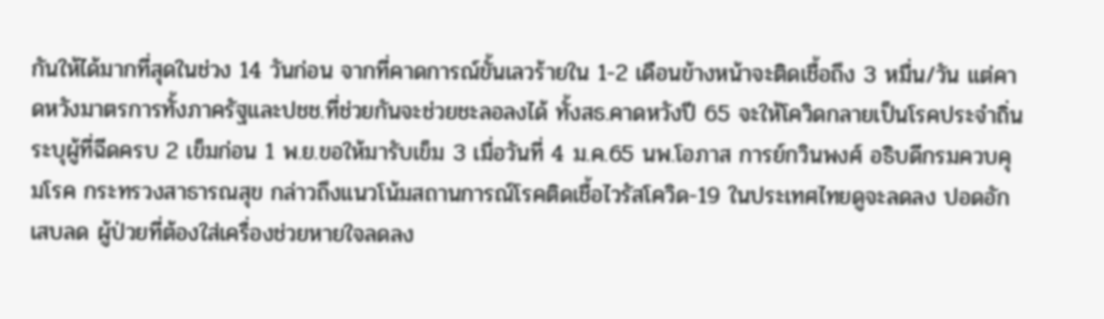กันให้ได้มากที่สุดในช่วง 14 วันก่อน จากที่คาดการณ์ขั้นเลวร้ายใน 1-2 เดือนข้างหน้าจะติดเชื้อถึง 3 หมื่น/วัน แต่คาดหวังมาตรการทั้งภาครัฐและปชช.ที่ช่วยกันจะช่วยชะลอลงได้ ทั้งสธ.คาดหวังปี 65 จะให้โควิดกลายเป็นโรคประจำถิ่น ระบุผู้ที่ฉีดครบ 2 เข็มก่อน 1 พ.ย.ขอให้มารับเข็ม 3 เมื่อวันที่ 4 ม.ค.65 นพ.โอภาส การย์กวินพงศ์ อธิบดีกรมควบคุมโรค กระทรวงสาธารณสุข กล่าวถึงแนวโน้มสถานการณ์โรคติดเชื้อไวรัสโควิด-19 ในประเทศไทยดูจะลดลง ปอดอักเสบลด ผู้ป่วยที่ต้องใส่เครื่องช่วยหายใจลดลง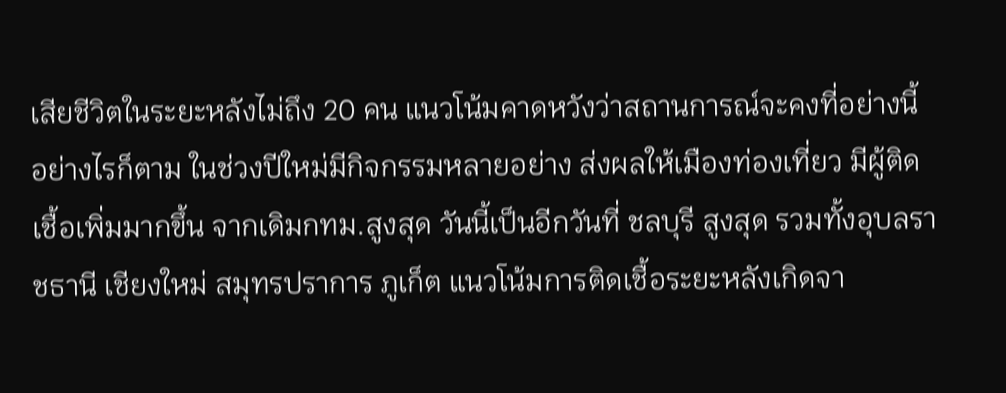เสียชีวิตในระยะหลังไม่ถึง 20 คน แนวโน้มคาดหวังว่าสถานการณ์จะคงที่อย่างนี้ อย่างไรก็ตาม ในช่วงปีใหม่มีกิจกรรมหลายอย่าง ส่งผลให้เมืองท่องเที่ยว มีผู้ติดเชื้อเพิ่มมากขึ้น จากเดิมกทม.สูงสุด วันนี้เป็นอีกวันที่ ชลบุรี สูงสุด รวมทั้งอุบลราชธานี เชียงใหม่ สมุทรปราการ ภูเก็ต แนวโน้มการติดเชื้อระยะหลังเกิดจา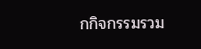กกิจกรรมรวม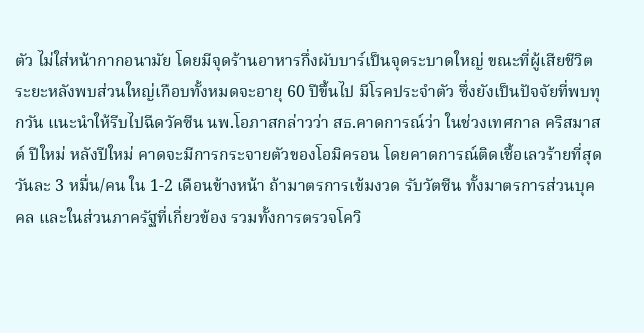ตัว ไม่ใส่หน้ากากอนามัย โดยมีจุดร้านอาหารกึ่งผับบาร์เป็นจุดระบาดใหญ่ ขณะที่ผู้เสียชีวิตระยะหลังพบส่วนใหญ่เกือบทั้งหมดจะอายุ 60 ปีขึ้นไป มีโรคประจำตัว ซึ่งยังเป็นปัจจัยที่พบทุกวัน แนะนำให้รีบไปฉีดวัคซีน นพ.โอภาสกล่าวว่า สธ.คาดการณ์ว่า ในช่วงเทศกาล คริสมาสต์ ปีใหม่ หลังปีใหม่ คาดจะมีการกระจายตัวของโอมิครอน โดยคาดการณ์ติดเชื้อเลวร้ายที่สุด วันละ 3 หมื่น/คน ใน 1-2 เดือนข้างหน้า ถ้ามาตรการเข้มงวด รับวัตซีน ทั้งมาตรการส่วนบุคคล และในส่วนภาครัฐที่เกี่ยวข้อง รวมทั้งการตรวจโควิ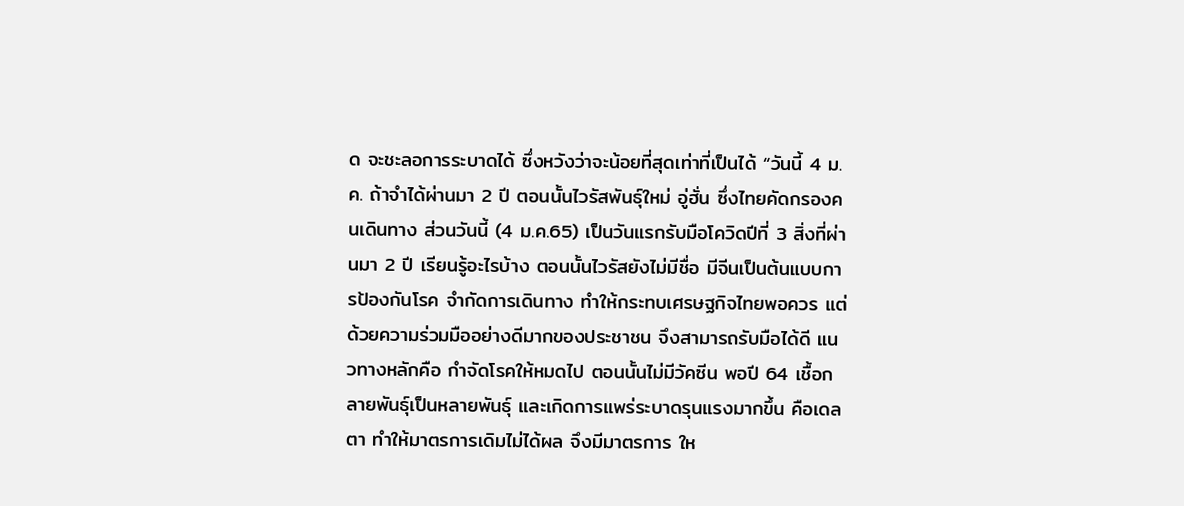ด จะชะลอการระบาดได้ ซึ่งหวังว่าจะน้อยที่สุดเท่าที่เป็นได้ “วันนี้ 4 ม.ค. ถ้าจำได้ผ่านมา 2 ปี ตอนนั้นไวรัสพันธุ์ใหม่ อู่ฮั่น ซึ่งไทยคัดกรองคนเดินทาง ส่วนวันนี้ (4 ม.ค.65) เป็นวันแรกรับมือโควิดปีที่ 3 สิ่งที่ผ่านมา 2 ปี เรียนรู้อะไรบ้าง ตอนนั้นไวรัสยังไม่มีชื่อ มีจีนเป็นต้นแบบการป้องกันโรค จำกัดการเดินทาง ทำให้กระทบเศรษฐกิจไทยพอควร แต่ด้วยความร่วมมืออย่างดีมากของประชาชน จึงสามารถรับมือได้ดี แนวทางหลักคือ กำจัดโรคให้หมดไป ตอนนั้นไม่มีวัคซีน พอปี 64 เชื้อกลายพันธุ์เป็นหลายพันธุ์ และเกิดการแพร่ระบาดรุนแรงมากขึ้น คือเดลตา ทำให้มาตรการเดิมไม่ได้ผล จึงมีมาตรการ ให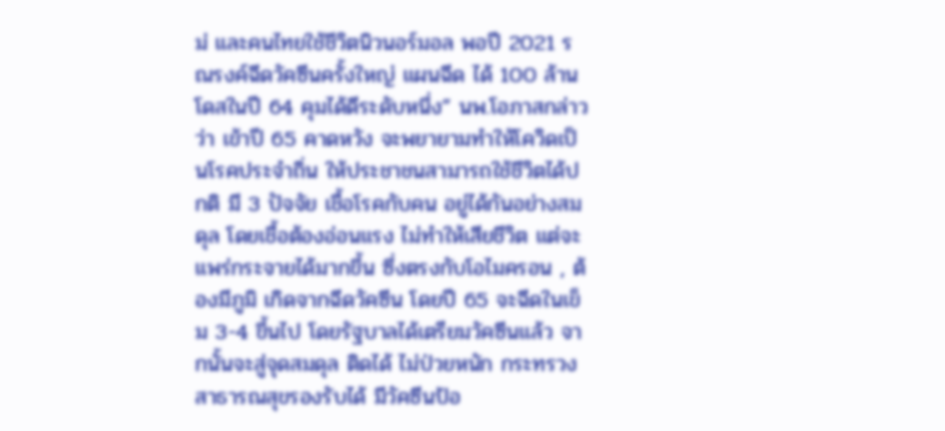ม่ และคนไทยใช้ชีวิตนิวนอร์มอล พอปี 2021 รณรงค์ฉีดวัคซีนครั้งใหญ่ แผนฉีด ได้ 100 ล้านโดสในปี 64 คุมได้ดีระดับหนึ่ง” นพ.โอภาสกล่าวว่า เข้าปี 65 คาดหวัง จะพยายามทำให้โควิดเป็นโรคประจำถิ่น ให้ประชาชนสามารถใช้ชีวิตได้ปกติ มี 3 ปัจจัย เชื้อโรคกับคน อยู่ได้กันอย่างสมดุล โดยเชื้อต้องอ่อนแรง ไม่ทำให้เสียชีวิต แต่จะแพร่กระจายได้มากขึ้น ซึ่งตรงกับโอไมครอน , ต้องมีภูมิ เกิดจากฉีดวัคซีน โดยปี 65 จะฉีดในเข็ม 3-4 ขึ้นไป โดยรัฐบาลได้เตรียมวัคซีนแล้ว จากนั้นจะสู่จุดสมดุล ติดได้ ไม่ป่วยหนัก กระทรวงสาธารณสุขรองรับได้ มีวัคซีนป้อ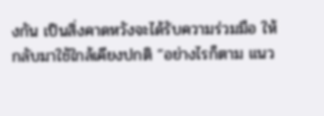งกัน เป็นสิ่งคาดหวังจะได้รับความร่วมมือ ให้กลับมาใช้ใกล้เคียงปกติ “อย่างไรก็ตาม แนว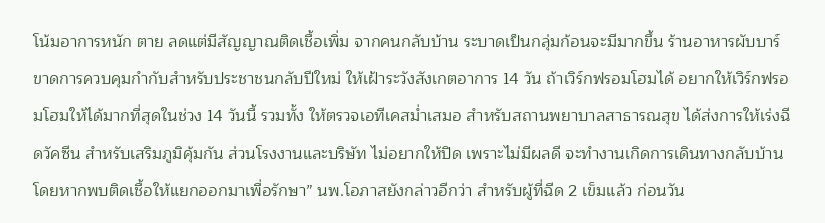โน้มอาการหนัก ตาย ลดแต่มีสัญญาณติดเชื้อเพิ่ม จากคนกลับบ้าน ระบาดเป็นกลุ่มก้อนจะมีมากขึ้น ร้านอาหารผับบาร์ ขาดการควบคุมกำกับสำหรับประชาชนกลับปีใหม่ ให้เฝ้าระวังสังเกตอาการ 14 วัน ถ้าเวิร์กฟรอมโฮมได้ อยากให้เวิร์กฟรอมโฮมให้ได้มากที่สุดในช่วง 14 วันนี้ รวมทั้ง ให้ตรวจเอทีเคสม่ำเสมอ สำหรับสถานพยาบาลสาธารณสุข ได้ส่งการให้เร่งฉีดวัคซีน สำหรับเสริมภูมิคุ้มกัน ส่วนโรงงานและบริษัท ไม่อยากให้ปิด เพราะไม่มีผลดี จะทำงานเกิดการเดินทางกลับบ้าน โดยหากพบติดเชื้อให้แยกออกมาเพื่อรักษา” นพ.โอภาสยังกล่าวอีกว่า สำหรับผู้ที่ฉีด 2 เข็มแล้ว ก่อนวัน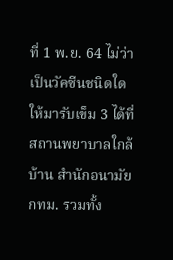ที่ 1 พ.ย. 64 ไม่ว่าเป็นวัคซีนชนิดใด ให้มารับเข็ม 3 ได้ที่สถานพยาบาลใกล้บ้าน สำนักอนามัยกทม. รวมทั้ง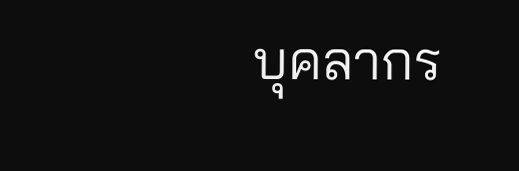บุคลากร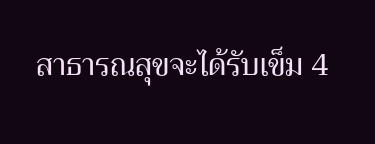สาธารณสุขจะได้รับเข็ม 4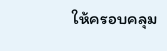ให้ครอบคลุม